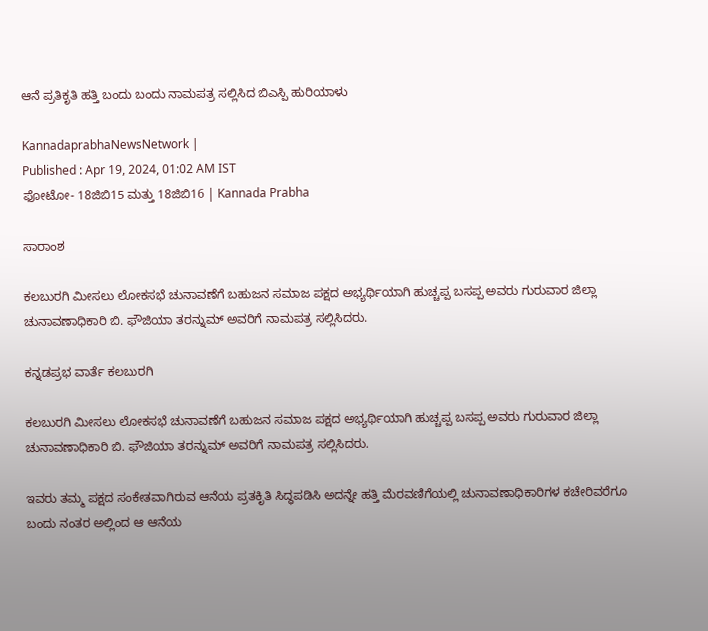ಆನೆ ಪ್ರತಿಕೃತಿ ಹತ್ತಿ ಬಂದು ಬಂದು ನಾಮಪತ್ರ ಸಲ್ಲಿಸಿದ ಬಿಎಸ್ಪಿ ಹುರಿಯಾಳು

KannadaprabhaNewsNetwork |
Published : Apr 19, 2024, 01:02 AM IST
ಫೋಟೋ- 18ಜಿಬಿ15 ಮತ್ತು 18ಜಿಬಿ16 | Kannada Prabha

ಸಾರಾಂಶ

ಕಲಬುರಗಿ ಮೀಸಲು ಲೋಕಸಭೆ ಚುನಾವಣೆಗೆ ಬಹುಜನ ಸಮಾಜ ಪಕ್ಷದ ಅಭ್ಯರ್ಥಿಯಾಗಿ ಹುಚ್ಚಪ್ಪ ಬಸಪ್ಪ ಅವರು ಗುರುವಾರ ಜಿಲ್ಲಾ ಚುನಾವಣಾಧಿಕಾರಿ ಬಿ. ಫೌಜಿಯಾ ತರನ್ನುಮ್ ಅವರಿಗೆ ನಾಮಪತ್ರ‌ ಸಲ್ಲಿಸಿದರು.

ಕನ್ನಡಪ್ರಭ ವಾರ್ತೆ ಕಲಬುರಗಿ

ಕಲಬುರಗಿ ಮೀಸಲು ಲೋಕಸಭೆ ಚುನಾವಣೆಗೆ ಬಹುಜನ ಸಮಾಜ ಪಕ್ಷದ ಅಭ್ಯರ್ಥಿಯಾಗಿ ಹುಚ್ಚಪ್ಪ ಬಸಪ್ಪ ಅವರು ಗುರುವಾರ ಜಿಲ್ಲಾ ಚುನಾವಣಾಧಿಕಾರಿ ಬಿ. ಫೌಜಿಯಾ ತರನ್ನುಮ್ ಅವರಿಗೆ ನಾಮಪತ್ರ‌ ಸಲ್ಲಿಸಿದರು.

ಇ‍ವರು ತಮ್ಮ ಪಕ್ಷದ ಸಂಕೇತವಾಗಿರುವ ಆನೆಯ ಪ್ರತಕಿೃತಿ ಸಿದ್ಧಪಡಿಸಿ ಅದನ್ನೇ ಹತ್ತಿ ಮೆರವಣಿಗೆಯಲ್ಲಿ ಚುನಾವಣಾಧಿಕಾರಿಗಳ ಕಚೇರಿವರೆಗೂ ಬಂದು ನಂತರ ಅಲ್ಲಿಂದ ಆ ಆನೆಯ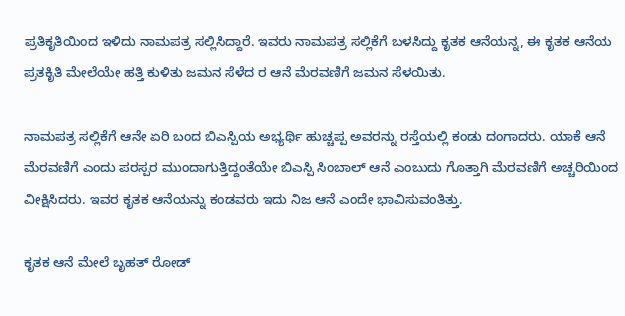ಪ್ರತಿಕೃತಿಯಿಂದ ಇಳಿದು ನಾಮಪತ್ರ ಸಲ್ಲಿಸಿದ್ದಾರೆ. ಇವರು ನಾಮಪತ್ರ ಸಲ್ಲಿಕೆಗೆ ಬಳಸಿದ್ದು ಕೃತಕ ಆನೆಯನ್ನ, ಈ ಕೃತಕ ಆನೆಯ ಪ್ರತಕಿೃತಿ ಮೇಲೆಯೇ ಹತ್ತಿ ಕುಳಿತು ಜಮನ ಸೆಳೆದ ರ ಆನೆ ಮೆರವಣಿಗೆ ಜಮನ ಸೆಳಯಿತು.

ನಾಮಪತ್ರ ಸಲ್ಲಿಕೆಗೆ ಆನೇ ಏರಿ ಬಂದ ಬಿಎಸ್ಪಿಯ ಅಭ್ಯರ್ಥಿ ಹುಚ್ಚಪ್ಪ ಅವರನ್ನು ರಸ್ತೆಯಲ್ಲಿ ಕಂಡು ದಂಗಾದರು. ಯಾಕೆ ಆನೆ ಮೆರವಣಿಗೆ ಎಂದು ಪರಸ್ಪರ ಮುಂದಾಗುತ್ತಿದ್ದಂತೆಯೇ ಬಿಎಸ್ಪಿ ಸಿಂಬಾಲ್‌ ಆನೆ ಎಂಬುದು ಗೊತ್ತಾಗಿ ಮೆರವಣಿಗೆ ಅಚ್ಚರಿಯಿಂದ ವೀಕ್ಷಿಸಿದರು. ಇವರ ಕೃತಕ ಆನೆಯನ್ನು ಕಂಡವರು ಇದು ನಿಜ ಆನೆ ಎಂದೇ ಭಾವಿಸುವಂತಿತ್ತು.

ಕೃತಕ ಆನೆ ಮೇಲೆ ಬೃಹತ್ ರೋಡ್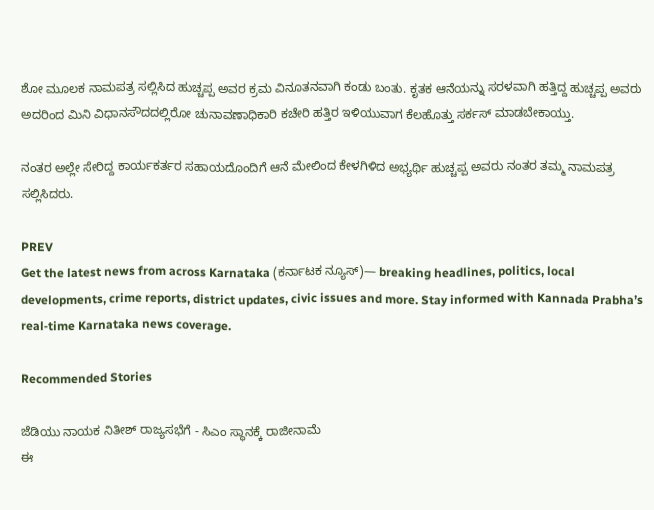ಶೋ ಮೂಲಕ ನಾಮಪತ್ರ ಸಲ್ಲಿಸಿದ ಹುಚ್ಚಪ್ಪ ಅವರ ಕ್ರಮ ವಿನೂತನವಾಗಿ ಕಂಡು ಬಂತು. ಕೃತಕ ಆನೆಯನ್ನು ಸರಳವಾಗಿ ಹತ್ತಿದ್ದ ಹುಚ್ಚಪ್ಪ ಅವರು ಅದರಿಂದ ಮಿನಿ ವಿಧಾನಸೌದದಲ್ಲಿರೋ ಚುನಾವಣಾಧಿಕಾರಿ ಕಚೇರಿ ಹತ್ತಿರ ಇಳಿಯುವಾಗ ಕೆಲಹೊತ್ತು ಸರ್ಕಸ್ ಮಾಡಬೇಕಾಯ್ತು.

ನಂತರ ಅಲ್ಲೇ ಸೇರಿದ್ದ ಕಾರ್ಯಕರ್ತರ ಸಹಾಯದೊಂದಿಗೆ ಆನೆ ಮೇಲಿಂದ ಕೇಳಗಿಳಿದ ಅಭ್ಯರ್ಥಿ ಹುಚ್ಚಪ್ಪ ಅವರು ನಂತರ ತಮ್ಮ ನಾಮಪತ್ರ ಸಲ್ಲಿಸಿದರು.

PREV
Get the latest news from across Karnataka (ಕರ್ನಾಟಕ ನ್ಯೂಸ್)— breaking headlines, politics, local developments, crime reports, district updates, civic issues and more. Stay informed with Kannada Prabha’s real‑time Karnataka news coverage.

Recommended Stories

ಜೆಡಿಯು ನಾಯಕ ನಿತೀಶ್‌ ರಾಜ್ಯಸಭೆಗೆ - ಸಿಎಂ ಸ್ಥಾನಕ್ಕೆ ರಾಜೀನಾಮೆ
ಈ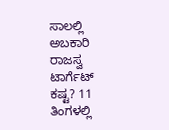ಸಾಲಲ್ಲಿ ಅಬಕಾರಿ ರಾಜಸ್ವ ಟಾರ್ಗೆಟ್‌ ಕಷ್ಟ? 11 ತಿಂಗಳಲ್ಲಿ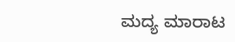ಮದ್ಯ ಮಾರಾಟ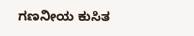ಗಣನೀಯ ಕುಸಿತ